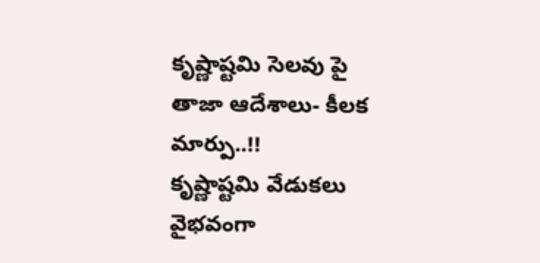కృష్ణాష్టమి సెలవు పై తాజా ఆదేశాలు- కీలక మార్పు..!!
కృష్ణాష్టమి వేడుకలు వైభవంగా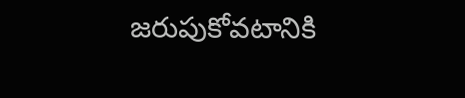జరుపుకోవటానికి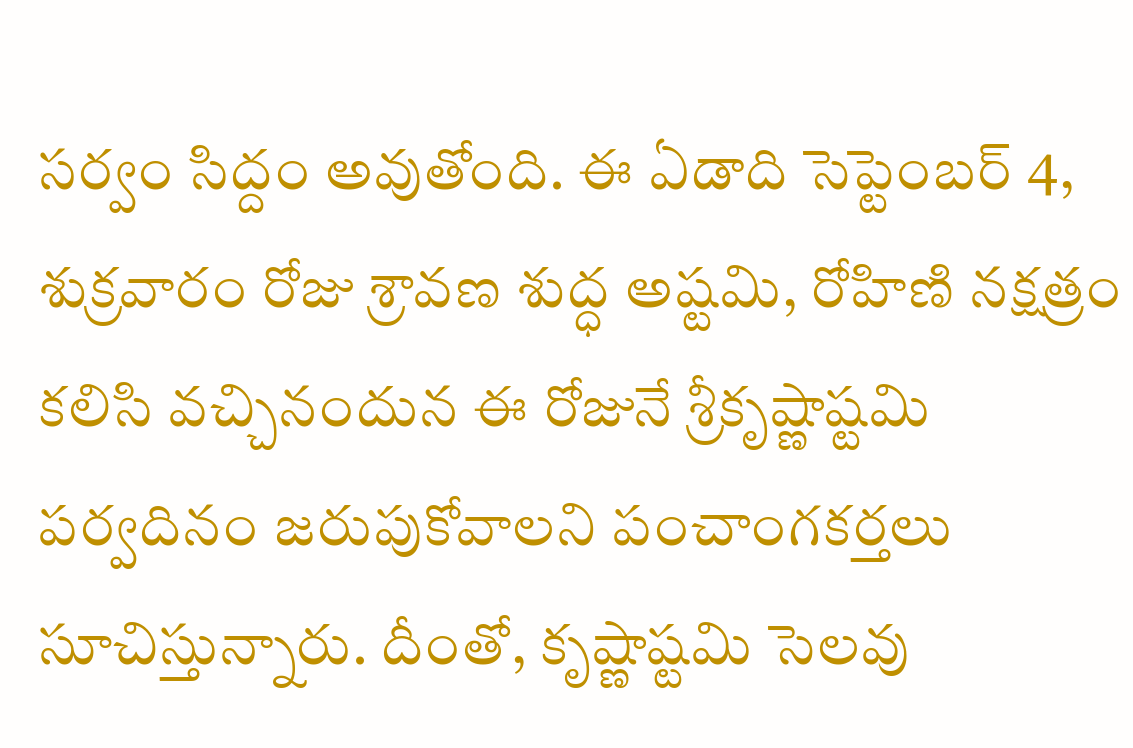సర్వం సిద్దం అవుతోంది. ఈ ఏడాది సెప్టెంబర్ 4, శుక్రవారం రోజు శ్రావణ శుద్ధ అష్టమి, రోహిణి నక్షత్రం కలిసి వచ్చినందున ఈ రోజునే శ్రీకృష్ణాష్టమి పర్వదినం జరుపుకోవాలని పంచాంగకర్తలు సూచిస్తున్నారు. దీంతో, కృష్ణాష్టమి సెలవు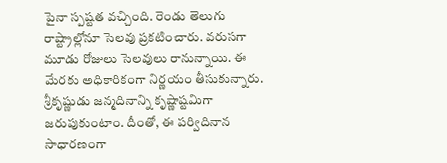పైనా స్పష్టత వచ్చింది. రెండు తెలుగు రాష్ట్రాల్లోనూ సెలవు ప్రకటించారు. వరుసగా మూడు రోజులు సెలవులు రానున్నాయి. ఈ మేరకు అధికారికంగా నిర్ణయం తీసుకున్నారు.
శ్రీకృష్ణుడు జన్మదినాన్ని కృష్ణాష్టమిగా జరుపుకుంటాం. దీంతో, ఈ పర్విదినాన సాధారణంగా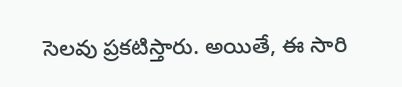సెలవు ప్రకటిస్తారు. అయితే, ఈ సారి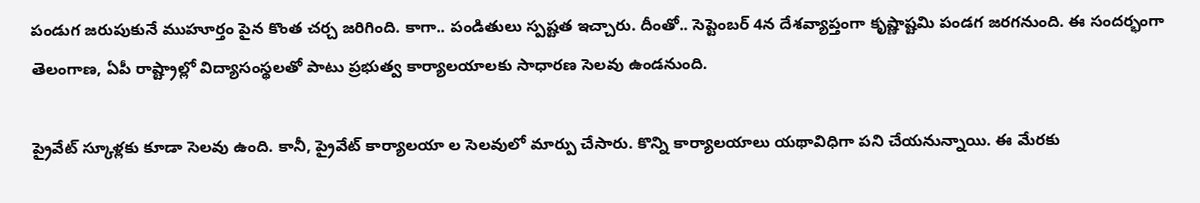పండుగ జరుపుకునే ముహూర్తం పైన కొంత చర్చ జరిగింది. కాగా.. పండితులు స్పష్టత ఇచ్చారు. దీంతో.. సెప్టెంబర్ 4న దేశవ్యాప్తంగా కృష్ణాష్టమి పండగ జరగనుంది. ఈ సందర్భంగా తెలంగాణ, ఏపీ రాష్ట్రాల్లో విద్యాసంస్థలతో పాటు ప్రభుత్వ కార్యాలయాలకు సాధారణ సెలవు ఉండనుంది.

ప్రైవేట్ స్కూళ్లకు కూడా సెలవు ఉంది. కానీ, ప్రైవేట్ కార్యాలయా ల సెలవులో మార్పు చేసారు. కొన్ని కార్యాలయాలు యథావిధిగా పని చేయనున్నాయి. ఈ మేరకు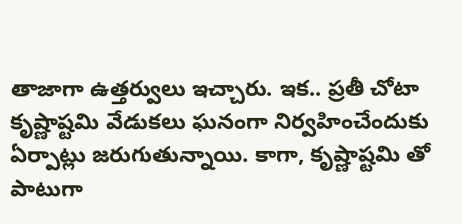తాజాగా ఉత్తర్వులు ఇచ్చారు. ఇక.. ప్రతీ చోటా కృష్ణాష్టమి వేడుకలు ఘనంగా నిర్వహించేందుకు ఏర్పాట్లు జరుగుతున్నాయి. కాగా, కృష్ణాష్టమి తో పాటుగా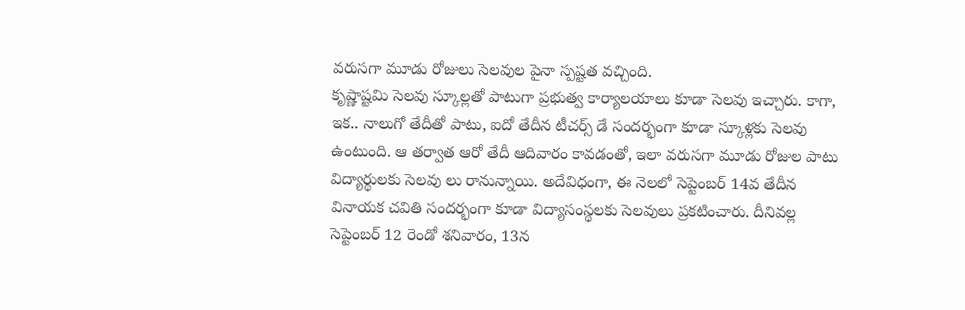వరుసగా మూడు రోజులు సెలవుల పైనా స్పష్టత వచ్చింది.
కృష్ణాష్టమి సెలవు స్కూల్లతో పాటుగా ప్రభుత్వ కార్యాలయాలు కూడా సెలవు ఇచ్చారు. కాగా, ఇక.. నాలుగో తేదీతో పాటు, ఐదో తేదీన టీచర్స్ డే సందర్భంగా కూడా స్కూళ్లకు సెలవు ఉంటుంది. ఆ తర్వాత ఆరో తేదీ ఆదివారం కావడంతో, ఇలా వరుసగా మూడు రోజుల పాటు విద్యార్థులకు సెలవు లు రానున్నాయి. అదేవిధంగా, ఈ నెలలో సెప్టెంబర్ 14వ తేదీన వినాయక చవితి సందర్భంగా కూడా విద్యాసంస్థలకు సెలవులు ప్రకటించారు. దీనివల్ల సెప్టెంబర్ 12 రెండో శనివారం, 13న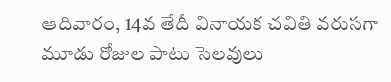ఆదివారం, 14వ తేదీ వినాయక చవితి వరుసగా మూడు రోజుల పాటు సెలవులు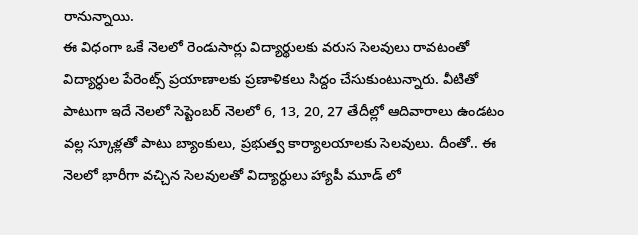రానున్నాయి.
ఈ విధంగా ఒకే నెలలో రెండుసార్లు విద్యార్థులకు వరుస సెలవులు రావటంతో విద్యార్ధుల పేరెంట్స్ ప్రయాణాలకు ప్రణాళికలు సిద్దం చేసుకుంటున్నారు. వీటితో పాటుగా ఇదే నెలలో సెప్టెంబర్ నెలలో 6, 13, 20, 27 తేదీల్లో ఆదివారాలు ఉండటం వల్ల స్కూళ్లతో పాటు బ్యాంకులు, ప్రభుత్వ కార్యాలయాలకు సెలవులు. దీంతో.. ఈ నెలలో భారీగా వచ్చిన సెలవులతో విద్యార్ధులు హ్యాపీ మూడ్ లో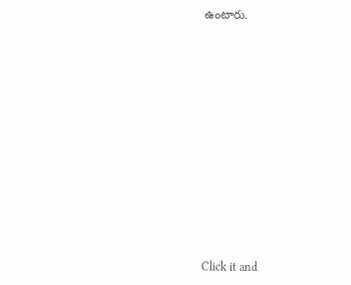ఉంటారు.














Click it and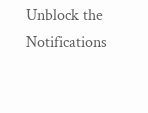Unblock the Notifications